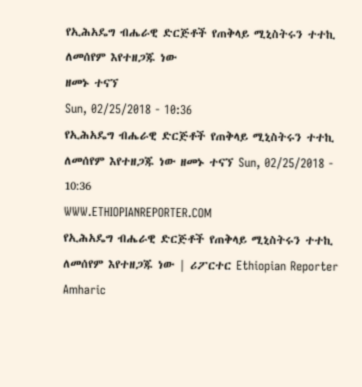የኢሕአዴግ ብሔራዊ ድርጅቶች የጠቅላይ ሚኒስትሩን ተተኪ ለመሰየም እየተዘጋጁ ነው
ዘመኑ ተናኘ
Sun, 02/25/2018 - 10:36
የኢሕአዴግ ብሔራዊ ድርጅቶች የጠቅላይ ሚኒስትሩን ተተኪ ለመሰየም እየተዘጋጁ ነው ዘመኑ ተናኘ Sun, 02/25/2018 - 10:36
WWW.ETHIOPIANREPORTER.COM
የኢሕአዴግ ብሔራዊ ድርጅቶች የጠቅላይ ሚኒስትሩን ተተኪ ለመሰየም እየተዘጋጁ ነው | ሪፖርተር Ethiopian Reporter Amharic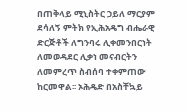በጠቅላይ ሚኒስትር ኃይለ ማርያም ደሳለኝ ምትክ የኢሕአዴግ ብሔራዊ ድርጅቶች ለግንባሩ ሊቀመንበርነት ለመወዳደር ሊቃነ መናብርትን ለመምረጥ ስብሰባ ተቀምጠው ከርመዋል፡፡ ኦሕዴድ በአስቸኳይ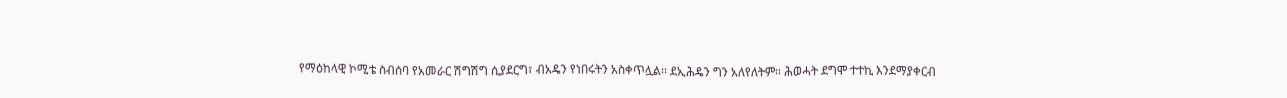የማዕከላዊ ኮሚቴ ስብሰባ የአመራር ሽግሽግ ሲያደርግ፣ ብአዴን የነበሩትን አስቀጥሏል፡፡ ደኢሕዴን ግን አለየለትም፡፡ ሕወሓት ደግሞ ተተኪ እንደማያቀርብ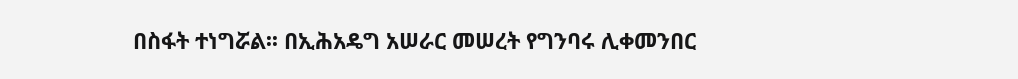በስፋት ተነግሯል፡፡ በኢሕአዴግ አሠራር መሠረት የግንባሩ ሊቀመንበር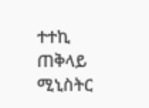ተተኪ ጠቅላይ ሚኒስትር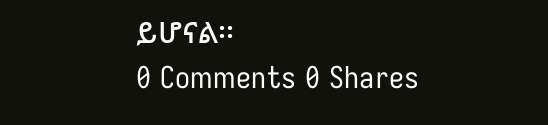ይሆናል፡፡
0 Comments 0 Shares